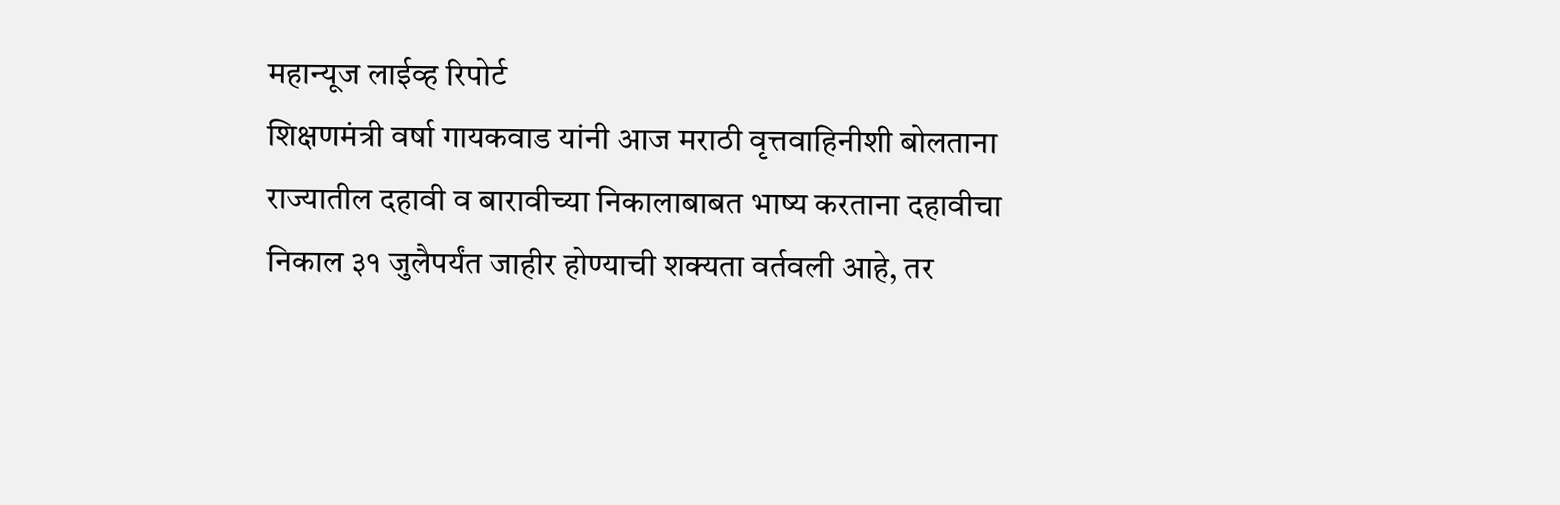महान्यूज लाईव्ह रिपोर्ट
शिक्षणमंत्री वर्षा गायकवाड यांनी आज मराठी वृत्तवाहिनीशी बोलताना राज्यातील दहावी व बारावीच्या निकालाबाबत भाष्य करताना दहावीचा निकाल ३१ जुलैपर्यंत जाहीर होण्याची शक्यता वर्तवली आहे, तर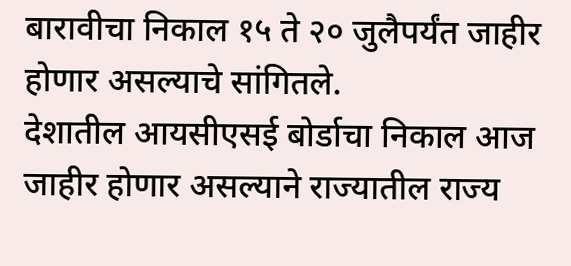बारावीचा निकाल १५ ते २० जुलैपर्यंत जाहीर होणार असल्याचे सांगितले.
देशातील आयसीएसई बोर्डाचा निकाल आज जाहीर होणार असल्याने राज्यातील राज्य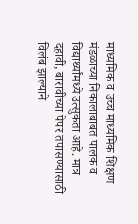माध्यमिक व उच्च माध्यमिक शिक्षण मंडळाच्या निकालाबाबत पालक व विद्यार्थ्यांमध्ये उत्सुकता आहे. मात्र दहावी, बारावीच्या पेपर तपासण्यासाठी विलंब झाल्याने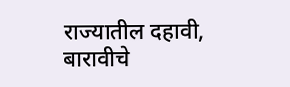राज्यातील दहावी, बारावीचे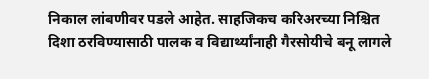निकाल लांबणीवर पडले आहेत. साहजिकच करिअरच्या निश्चित दिशा ठरविण्यासाठी पालक व विद्यार्थ्यांनाही गैरसोयीचे बनू लागले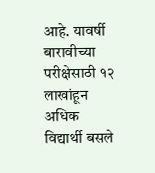आहे. यावर्षी बारावीच्या परीक्षेसाठी १२ लाखांहून अधिक विद्यार्थी बसले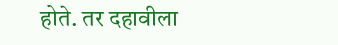होते. तर दहावीला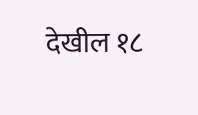देखील १८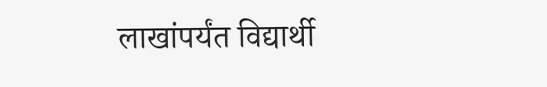लाखांपर्यंत विद्यार्थी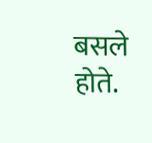बसले होते.